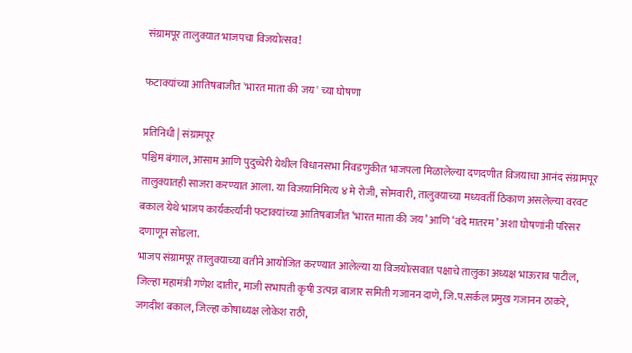संग्रामपूर तालुक्यात भाजपचा विजयोत्सव!

फटाक्यांच्या आतिषबाजीत 'भारत माता की जय' च्या घोषणा

प्रतिनिधी | संग्रामपूर
पश्चिम बंगाल, आसाम आणि पुदुच्चेरी येथील विधानसभा निवडणुकीत भाजपला मिळालेल्या दणदणीत विजयाचा आनंद संग्रामपूर तालुक्यातही साजरा करण्यात आला. या विजयानिमित्य ४ मे रोजी, सोमवारी, तालुक्याच्या मध्यवर्ती ठिकाण असलेल्या वरवट बकाल येथे भाजप कार्यकर्त्यांनी फटाक्यांच्या आतिषबाजीत ‘भारत माता की जय’ आणि ‘वंदे मातरम’ अशा घोषणांनी परिसर दणाणून सोडला.
भाजप संग्रामपूर तालुक्याच्या वतीने आयोजित करण्यात आलेल्या या विजयोत्सवात पक्षाचे तालुका अध्यक्ष भाऊराव पाटील, जिल्हा महामंत्री गणेश दातीर, माजी सभापती कृषी उत्पन्न बाजार समिती गजानन दाणे, जि.प.सर्कल प्रमुख गजानन ठाकरे, जगदीश बकाल, जिल्हा कोषाध्यक्ष लोकेश राठी,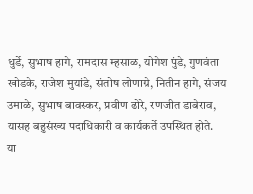धुर्डे, सुभाष हागे, रामदास म्हसाळ, योगेश पुंडे, गुणवंता खोडके, राजेश मुयांडे, संतोष लोणाग्रे, नितीन हागे, संजय उमाळे, सुभाष बावस्कर, प्रवीण ढोरे, रणजीत डाबेराव, यासह बहुसंख्य पदाधिकारी व कार्यकर्ते उपस्थित होते.
या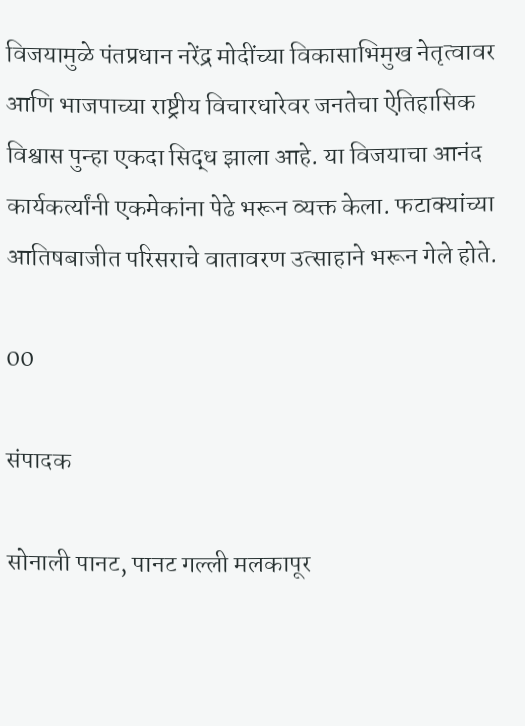विजयामुळे पंतप्रधान नरेंद्र मोदींच्या विकासाभिमुख नेतृत्वावर आणि भाजपाच्या राष्ट्रीय विचारधारेवर जनतेचा ऐतिहासिक विश्वास पुन्हा एकदा सिद्ध झाला आहे. या विजयाचा आनंद कार्यकर्त्यांनी एकमेकांना पेढे भरून व्यक्त केला. फटाक्यांच्या आतिषबाजीत परिसराचे वातावरण उत्साहाने भरून गेले होते.

00

संपादक

सोनाली पानट, पानट गल्ली मलकापूर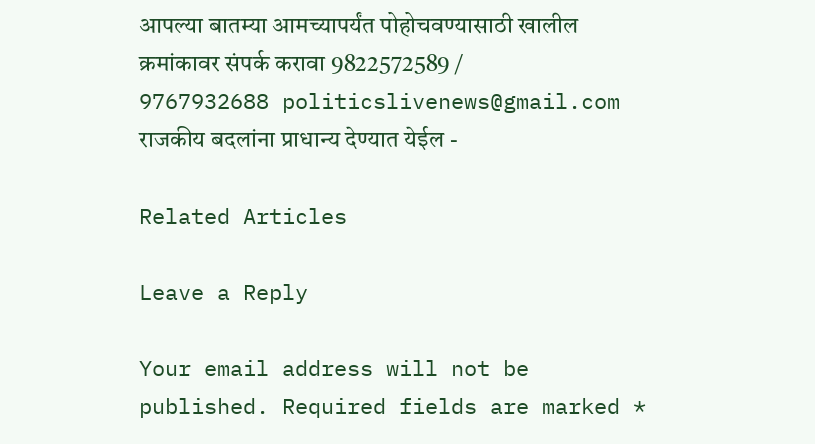आपल्या बातम्या आमच्यापर्यंत पोहोचवण्यासाठी खालील क्रमांकावर संपर्क करावा 9822572589 / 9767932688 politicslivenews@gmail.com राजकीय बदलांना प्राधान्य देण्यात येईल -

Related Articles

Leave a Reply

Your email address will not be published. Required fields are marked *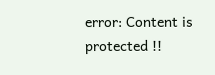error: Content is protected !!